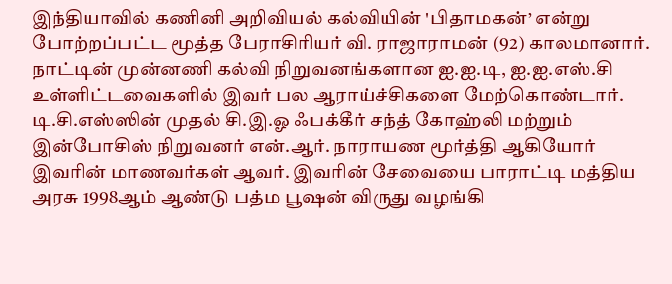இந்தியாவில் கணினி அறிவியல் கல்வியின் 'பிதாமகன்’ என்று போற்றப்பட்ட மூத்த பேராசிரியர் வி. ராஜாராமன் (92) காலமானார். நாட்டின் முன்னணி கல்வி நிறுவனங்களான ஐ.ஐ.டி, ஐ.ஐ.எஸ்.சி உள்ளிட்டவைகளில் இவர் பல ஆராய்ச்சிகளை மேற்கொண்டார். டி.சி.எஸ்ஸின் முதல் சி.இ.ஓ ஃபக்கீர் சந்த் கோஹ்லி மற்றும் இன்போசிஸ் நிறுவனர் என்.ஆர். நாராயண மூர்த்தி ஆகியோர் இவரின் மாணவர்கள் ஆவர். இவரின் சேவையை பாராட்டி மத்திய அரசு 1998ஆம் ஆண்டு பத்ம பூஷன் விருது வழங்கி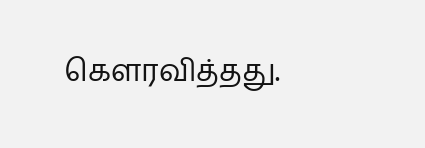கௌரவித்தது.